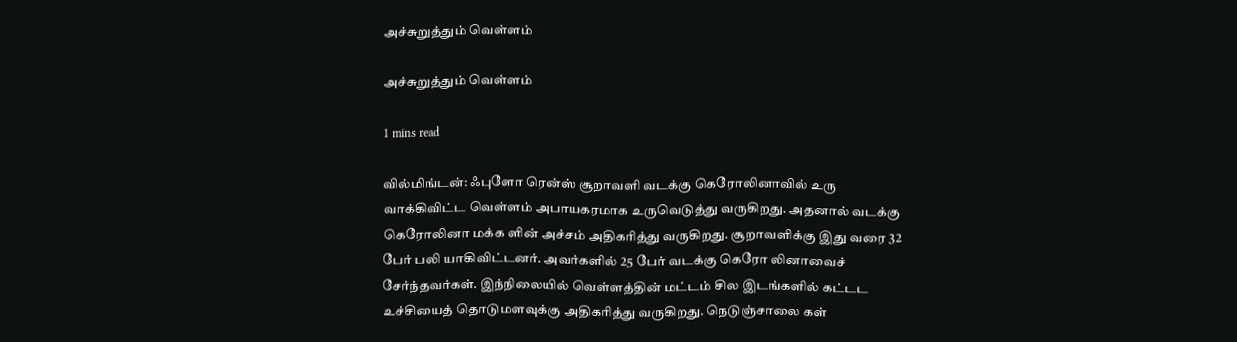அச்சுறுத்தும் வெள்ளம்

அச்சுறுத்தும் வெள்ளம்

1 mins read

வில்மிங்டன்: ஃபுளோ ரென்ஸ் சூறாவளி வடக்கு கெரோலினாவில் உரு வாக்கிவிட்ட வெள்ளம் அபாயகரமாக உருவெடுத்து வருகிறது. அதனால் வடக்கு கெரோலினா மக்க ளின் அச்சம் அதிகரித்து வருகிறது. சூறாவளிக்கு இது வரை 32 பேர் பலி யாகிவிட்டனர். அவர்களில் 25 பேர் வடக்கு கெரோ லினாவைச் சேர்ந்தவர்கள். இந்நிலையில் வெள்ளத்தின் மட்டம் சில இடங்களில் கட்டட உச்சியைத் தொடுமளவுக்கு அதிகரித்து வருகிறது. நெடுஞ்சாலை கள்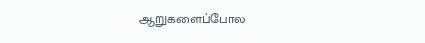ஆறுகளைப்போல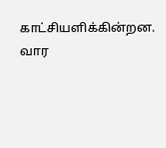காட்சியளிக்கின்றன. வார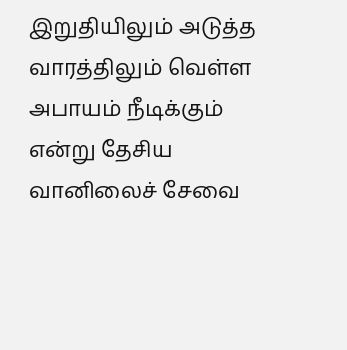இறுதியிலும் அடுத்த வாரத்திலும் வெள்ள அபாயம் நீடிக்கும் என்று தேசிய வானிலைச் சேவை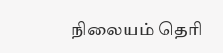நிலையம் தெரி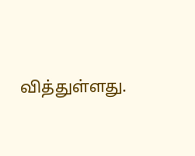வித்துள்ளது.